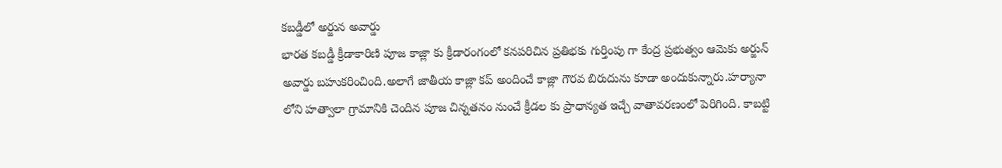కబడ్డీలో అర్జున అవార్డు
భారత కబడ్డీ క్రీడాకారిణి పూజ కాజ్లా కు క్రీడారంగంలో కనపరిచిన ప్రతిభకు గుర్తింపు గా కేంద్ర ప్రభుత్వం ఆమెకు అర్జున్ అవార్డు బహుకరించింది.అలాగే జాతీయ కాజ్లా కప్ అందించే కాజ్లా గౌరవ బిరుదును కూడా అందుకున్నారు.హర్యానా లోని హత్వాలా గ్రామానికి చెందిన పూజ చిన్నతనం నుంచే క్రీడల కు ప్రాధాన్యత ఇచ్చే వాతావరణంలో పెరిగింది. కాబట్టి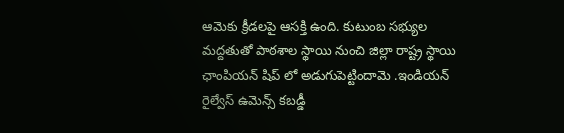ఆమెకు క్రీడలపై ఆసక్తి ఉంది. కుటుంబ సభ్యుల మద్దతుతో పాఠశాల స్థాయి నుంచి జిల్లా రాష్ట్ర స్థాయి ఛాంపియన్ షిప్ లో అడుగుపెట్టిందామె .ఇండియన్ రైల్వేస్ ఉమెన్స్ కబడ్డీ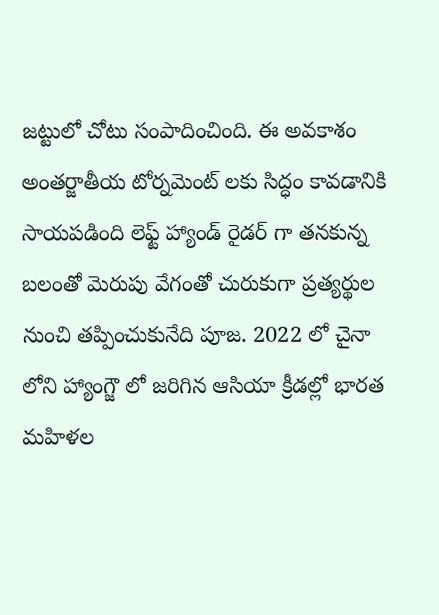జట్టులో చోటు సంపాదించింది. ఈ అవకాశం అంతర్జాతీయ టోర్నమెంట్ లకు సిద్ధం కావడానికి సాయపడింది లెఫ్ట్ హ్యాండ్ రైడర్ గా తనకున్న బలంతో మెరుపు వేగంతో చురుకుగా ప్రత్యర్థుల నుంచి తప్పించుకునేది పూజ. 2022 లో చైనా లోని హ్యాంగ్జౌ లో జరిగిన ఆసియా క్రీడల్లో భారత మహిళల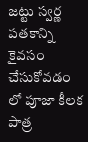జట్టు స్వర్ణ పతకాన్ని కైవసం చేసుకోవడం లో పూజా కీలక పాత్ర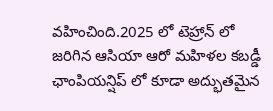వహించింది.2025 లో టెహ్రాన్ లో జరిగిన ఆసియా ఆరో మహిళల కబడ్డీ ఛాంపియన్షిప్ లో కూడా అద్భుతమైన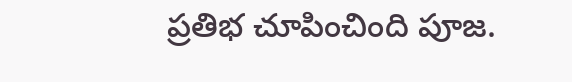ప్రతిభ చూపించింది పూజ.